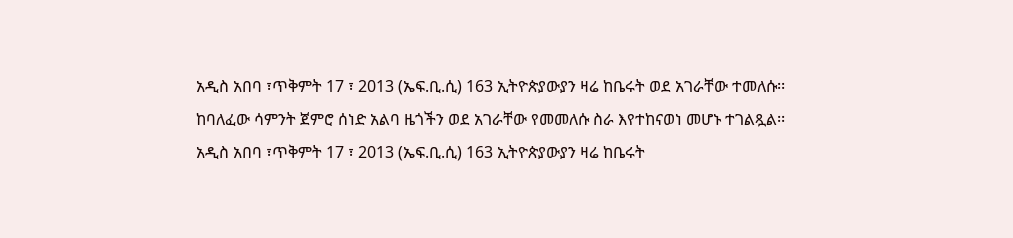አዲስ አበባ ፣ጥቅምት 17 ፣ 2013 (ኤፍ.ቢ.ሲ) 163 ኢትዮጵያውያን ዛሬ ከቤሩት ወደ አገራቸው ተመለሱ፡፡
ከባለፈው ሳምንት ጀምሮ ሰነድ አልባ ዜጎችን ወደ አገራቸው የመመለሱ ስራ እየተከናወነ መሆኑ ተገልጿል፡፡
አዲስ አበባ ፣ጥቅምት 17 ፣ 2013 (ኤፍ.ቢ.ሲ) 163 ኢትዮጵያውያን ዛሬ ከቤሩት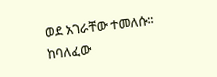ወደ አገራቸው ተመለሱ፡፡
ከባለፈው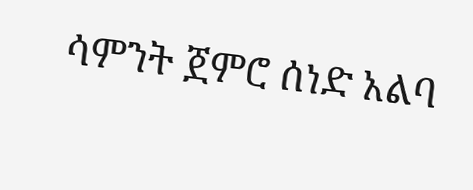ሳምንት ጀምሮ ሰነድ አልባ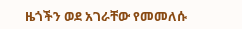ዜጎችን ወደ አገራቸው የመመለሱ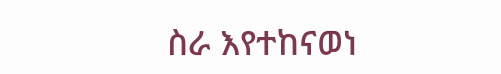ስራ እየተከናወነ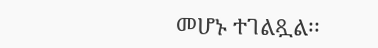መሆኑ ተገልጿል፡፡